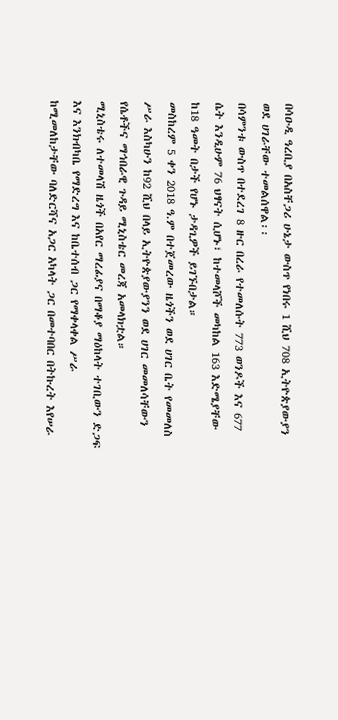በሳዑዲ ዓረቢያ በአስቸጋሪ ሁኔታ ውስጥ የነበሩ 1 ሺህ 708 ኢትዮጵያውያን ወደ ሀገራቸው ተመልሰዋል፡፡
በሳምንቱ ውስጥ በተደረገ 8 ዙር በረራ የተመለሱት 773 ወንዶች እና 677 ሴት እንዲሁም 76 ህፃናት ሲሆኑ፣ ከተመላሾች መካከል 163 እድሜያቸው ከ18 ዓመት በታች የሆኑ ታዳጊዎች ይገኙበታል።
መስከረም 5 ቀን 2018 ዓ.ም በተጀመረው ዜጎችን ወደ ሀገር ቤት የመመለስ ሥራ እስካሁን ከ92 ሺህ በላይ ኢትዮጵያውያንን ወደ ሀገር መመለሳቸውን የሴቶችና ማኅበራዊ ጉዳይ ሚኒስቴር መረጃ አመላክቷል።
ሚኒስቴሩ ለተመላሽ ዜጎች በአየር ማረፊያና በማቆያ ማዕከላት ተገቢውን ድጋፍ እና እንክብካቤ የማድረግ እና ከቤተሰብ ጋር የማቀላቀል ሥራ ከሚመለከታቸው ባለድርሻና አጋር አካላት ጋር በመተባበር በትኩረት እየሠራ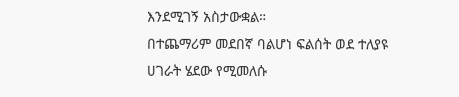እንደሚገኝ አስታውቋል።
በተጨማሪም መደበኛ ባልሆነ ፍልሰት ወደ ተለያዩ ሀገራት ሄደው የሚመለሱ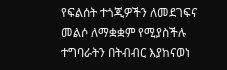የፍልሰት ተጎጂዎችን ለመደገፍና መልሶ ለማቋቋም የሚያስችሉ ተግባራትን በትብብር እያከናወነ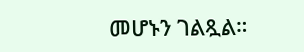መሆኑን ገልጿል።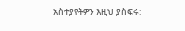አስተያየትዎን እዚህ ያስፍሩ: